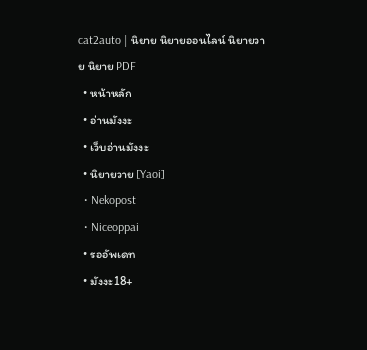cat2auto | นิยาย นิยายออนไลน์ นิยายวาย นิยาย PDF
  • หน้าหลัก
  • อ่านมังงะ
  • เว็บอ่านมังงะ
  • นิยายวาย [Yaoi]
  • Nekopost
  • Niceoppai
  • รออัพเดท
  • มังงะ18+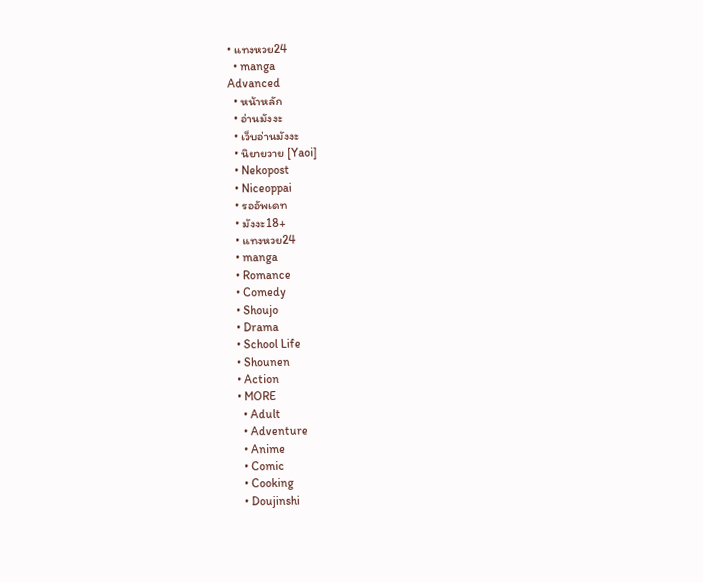• แทงหวย24
  • manga
Advanced
  • หน้าหลัก
  • อ่านมังงะ
  • เว็บอ่านมังงะ
  • นิยายวาย [Yaoi]
  • Nekopost
  • Niceoppai
  • รออัพเดท
  • มังงะ18+
  • แทงหวย24
  • manga
  • Romance
  • Comedy
  • Shoujo
  • Drama
  • School Life
  • Shounen
  • Action
  • MORE
    • Adult
    • Adventure
    • Anime
    • Comic
    • Cooking
    • Doujinshi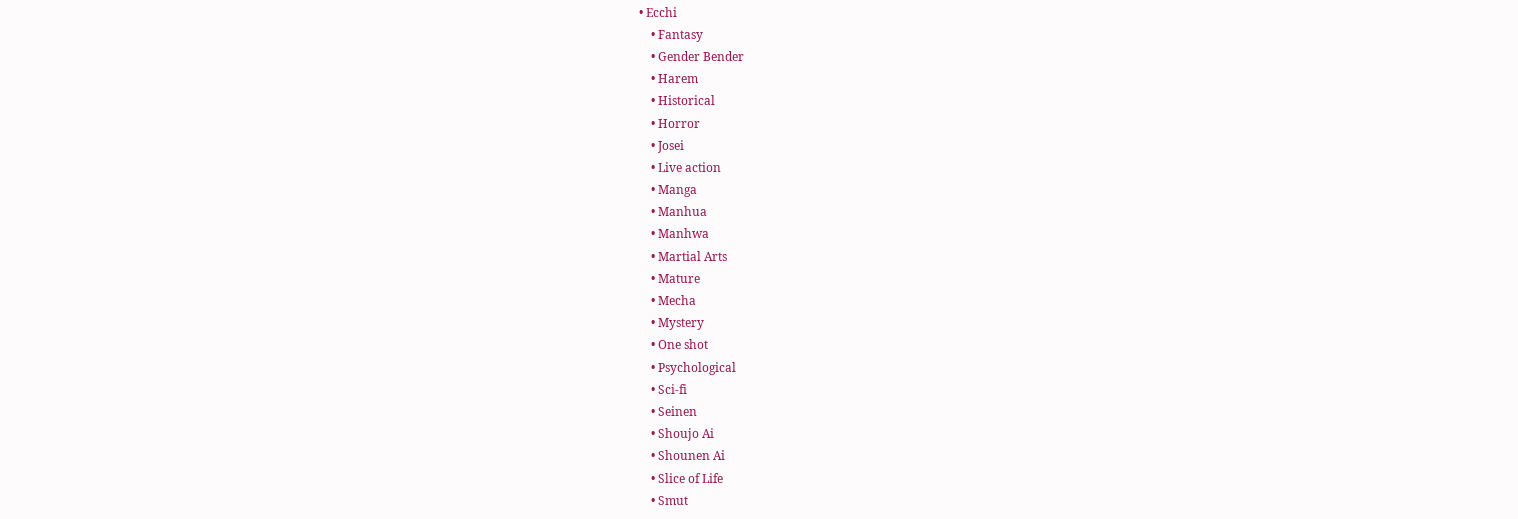• Ecchi
    • Fantasy
    • Gender Bender
    • Harem
    • Historical
    • Horror
    • Josei
    • Live action
    • Manga
    • Manhua
    • Manhwa
    • Martial Arts
    • Mature
    • Mecha
    • Mystery
    • One shot
    • Psychological
    • Sci-fi
    • Seinen
    • Shoujo Ai
    • Shounen Ai
    • Slice of Life
    • Smut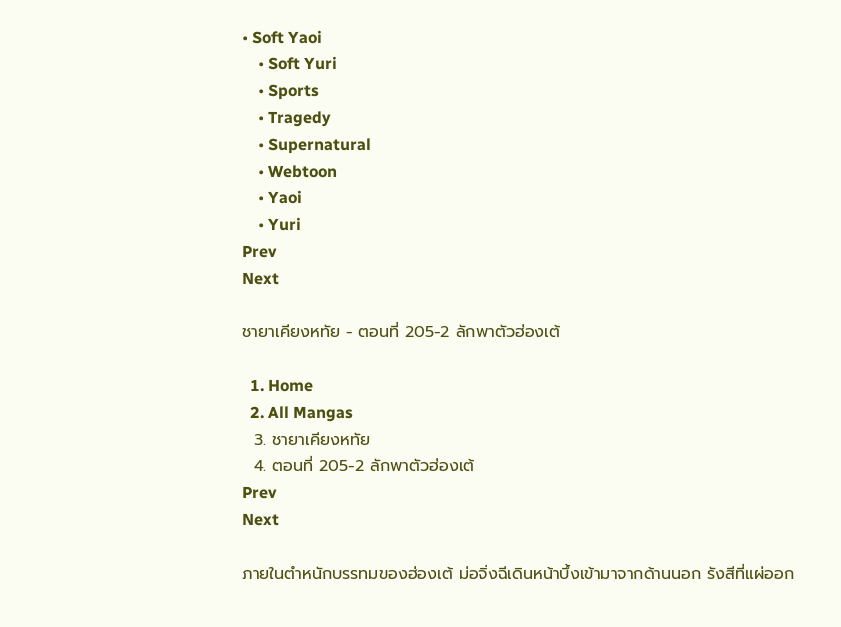• Soft Yaoi
    • Soft Yuri
    • Sports
    • Tragedy
    • Supernatural
    • Webtoon
    • Yaoi
    • Yuri
Prev
Next

ชายาเคียงหทัย - ตอนที่ 205-2 ลักพาตัวฮ่องเต้

  1. Home
  2. All Mangas
  3. ชายาเคียงหทัย
  4. ตอนที่ 205-2 ลักพาตัวฮ่องเต้
Prev
Next

ภายในตำหนักบรรทมของฮ่องเต้ ม่อจิ่งฉีเดินหน้าบึ้งเข้ามาจากด้านนอก รังสีที่แผ่ออก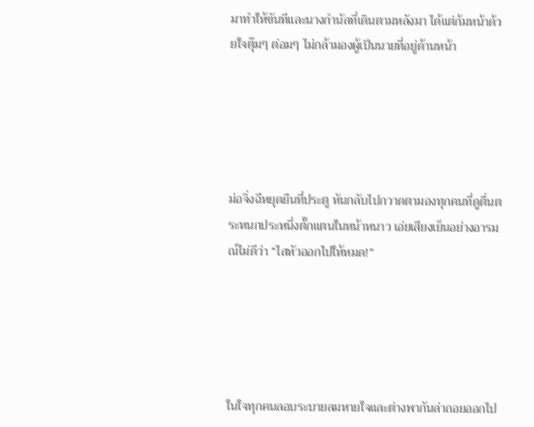มาทำให้ขันทีและนางกำนัลที่เดินตามหลังมา ได้แต่ก้มหน้าด้วยใจตุ๊มๆ ต่อมๆ ไม่กล้ามองผู้เป็นนายที่อยู่ด้านหน้า





ม่อจิ่งฉีหยุดยืนที่ประตู หันกลับไปกวาดตามองทุกคนที่ดูตื่นตระหนกประหนึ่งตั๊กแตนในหน้าหนาว เอ่ยเสียงเย็นอย่างอารมณ์ไม่ดีว่า “ไสหัวออกไปให้หมด!”





ในใจทุกคนลอบระบายลมหายใจและต่างพากันล่าถอยออกไป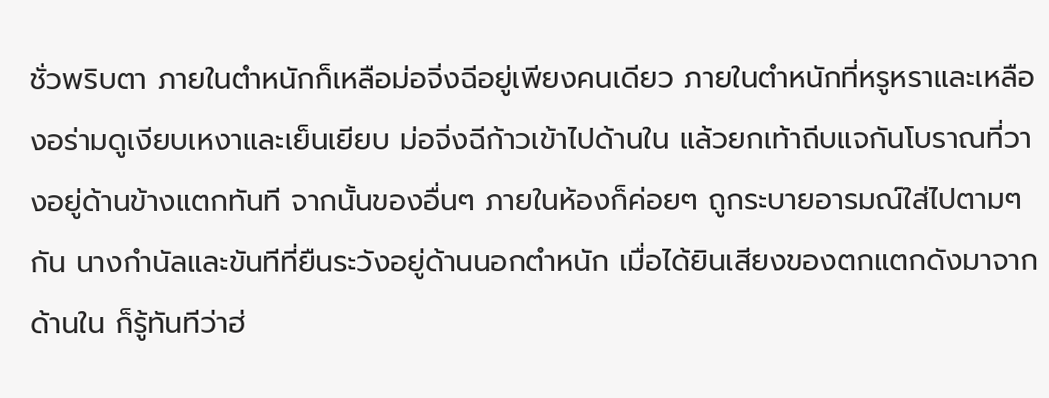ชั่วพริบตา ภายในตำหนักก็เหลือม่อจิ่งฉีอยู่เพียงคนเดียว ภายในตำหนักที่หรูหราและเหลืองอร่ามดูเงียบเหงาและเย็นเยียบ ม่อจิ่งฉีก้าวเข้าไปด้านใน แล้วยกเท้าถีบแจกันโบราณที่วางอยู่ด้านข้างแตกทันที จากนั้นของอื่นๆ ภายในห้องก็ค่อยๆ ถูกระบายอารมณ์ใส่ไปตามๆ กัน นางกำนัลและขันทีที่ยืนระวังอยู่ด้านนอกตำหนัก เมื่อได้ยินเสียงของตกแตกดังมาจากด้านใน ก็รู้ทันทีว่าฮ่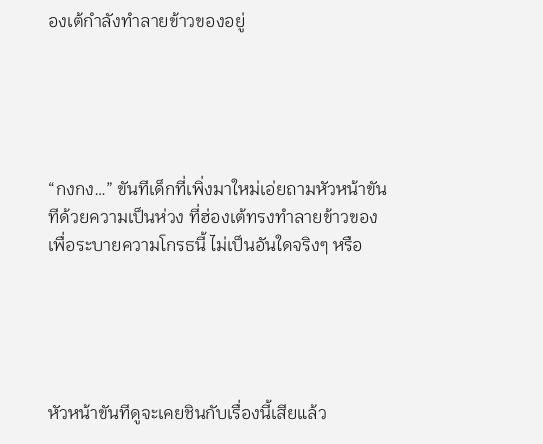องเต้กำลังทำลายข้าวของอยู่





“กงกง…” ขันทีเด็กที่เพิ่งมาใหม่เอ่ยถามหัวหน้าขันทีด้วยความเป็นห่วง ที่ฮ่องเต้ทรงทำลายข้าวของเพื่อระบายความโกรธนี้ ไม่เป็นอันใดจริงๆ หรือ





หัวหน้าขันทีดูจะเคยชินกับเรื่องนี้เสียแล้ว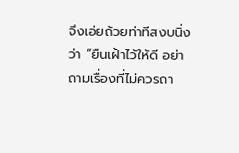จึงเอ่ยถ้วยท่าทีสงบนิ่งว่า “ยืนเฝ้าไว้ให้ดี อย่าถามเรื่องที่ไม่ควรถา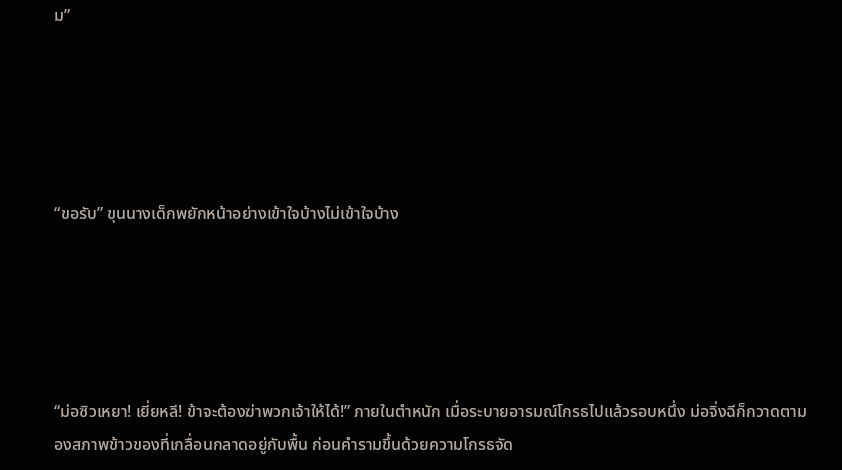ม”





“ขอรับ” ขุนนางเด็กพยักหน้าอย่างเข้าใจบ้างไม่เข้าใจบ้าง





“ม่อซิวเหยา! เยี่ยหลี! ข้าจะต้องฆ่าพวกเจ้าให้ได้!” ภายในตำหนัก เมื่อระบายอารมณ์โกรธไปแล้วรอบหนึ่ง ม่อจิ่งฉีก็กวาดตามองสภาพข้าวของที่เกลื่อนกลาดอยู่กับพื้น ก่อนคำรามขึ้นด้วยความโกรธจัด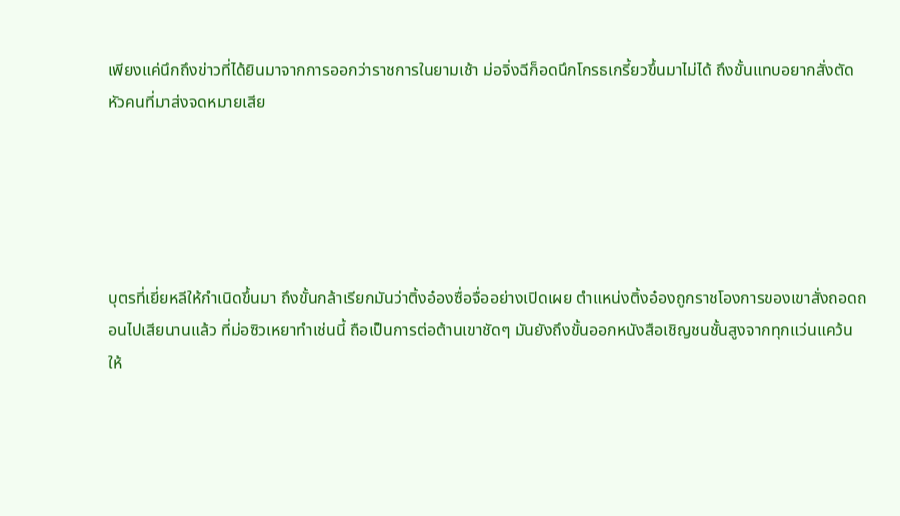เพียงแค่นึกถึงข่าวที่ได้ยินมาจากการออกว่าราชการในยามเช้า ม่อจิ่งฉีก็อดนึกโกรธเกรี้ยวขึ้นมาไม่ได้ ถึงขั้นแทบอยากสั่งตัดหัวคนที่มาส่งจดหมายเสีย





บุตรที่เยี่ยหลีให้กำเนิดขึ้นมา ถึงขั้นกล้าเรียกมันว่าติ้งอ๋องซื่อจื่ออย่างเปิดเผย ตำแหน่งติ้งอ๋องถูกราชโองการของเขาสั่งถอดถอนไปเสียนานแล้ว ที่ม่อซิวเหยาทำเช่นนี้ ถือเป็นการต่อต้านเขาชัดๆ มันยังถึงขั้นออกหนังสือเชิญชนชั้นสูงจากทุกแว่นแคว้น ให้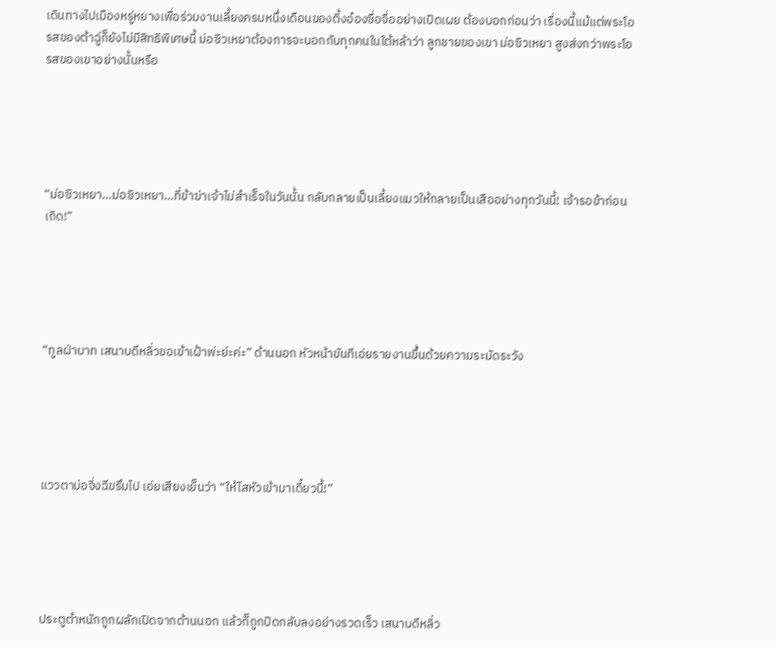เดินทางไปเมืองหรู่หยางเพื่อร่วมงานเลี้ยงครบหนึ่งเดือนของติ้งอ๋องซื่อจื่ออย่างเปิดเผย ต้องบอกก่อนว่า เรื่องนี้แม้แต่พระโอรสของต้าฉู่ก็ยังไม่มีสิทธิพิเศษนี้ ม่อซิวเหยาต้องการจะบอกกับทุกคนในใต้หล้าว่า ลูกชายของเขา ม่อซิวเหยา สูงส่งกว่าพระโอรสของเขาอย่างนั้นหรือ





“ม่อซิวเหยา…ม่อซิวเหยา…ที่ข้าฆ่าเจ้าไม่สำเร็จในวันนั้น กลับกลายเป็นเลี้ยงแมวให้กลายเป็นเสืออย่างทุกวันนี้! เจ้ารอข้าก่อนเถิด!”





“ทูลฝ่าบาท เสนาบดีหลิ่วขอเข้าเฝ้าพ่ะย่ะค่ะ” ด้านนอก หัวหน้าขันทีเอ่ยรายงานขึ้นด้วยความระมัดระวัง





แววตาม่อจิ่งฉีขรึมไป เอ่ยเสียงเย็นว่า “ให้ไสหัวเข้ามาเดี๋ยวนี้!”





ประตูตำหนักถูกผลักเปิดจากด้านนอก แล้วก็ถูกปิดกลับลงอย่างรวดเร็ว เสนาบดีหลิ่ว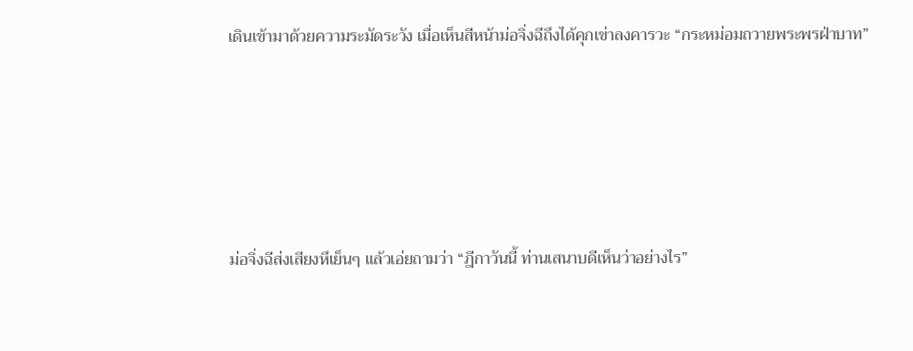เดินเข้ามาด้วยความระมัดระวัง เมื่อเห็นสีหน้าม่อจิ่งฉีถึงได้คุกเข่าลงคารวะ “กระหม่อมถวายพระพรฝ่าบาท”





ม่อจิ่งฉีส่งเสียงหึเย็นๆ แล้วเอ่ยถามว่า “ฎีกาวันนี้ ท่านเสนาบดีเห็นว่าอย่างไร”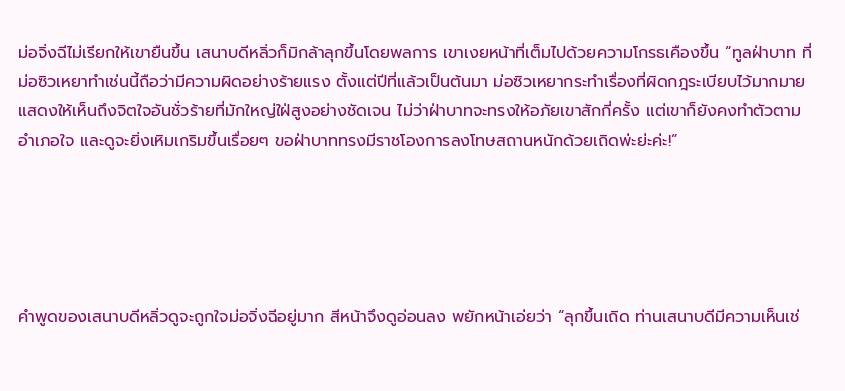ม่อจิ่งฉีไม่เรียกให้เขายืนขึ้น เสนาบดีหลิ่วก็มิกล้าลุกขึ้นโดยพลการ เขาเงยหน้าที่เต็มไปด้วยความโกรธเคืองขึ้น “ทูลฝ่าบาท ที่ม่อซิวเหยาทำเช่นนี้ถือว่ามีความผิดอย่างร้ายแรง ตั้งแต่ปีที่แล้วเป็นต้นมา ม่อซิวเหยากระทำเรื่องที่ผิดกฎระเบียบไว้มากมาย แสดงให้เห็นถึงจิตใจอันชั่วร้ายที่มักใหญ่ใฝ่สูงอย่างชัดเจน ไม่ว่าฝ่าบาทจะทรงให้อภัยเขาสักกี่ครั้ง แต่เขาก็ยังคงทำตัวตามอำเภอใจ และดูจะยิ่งเหิมเกริมขึ้นเรื่อยๆ ขอฝ่าบาททรงมีราชโองการลงโทษสถานหนักด้วยเถิดพ่ะย่ะค่ะ!”





คำพูดของเสนาบดีหลิ่วดูจะถูกใจม่อจิ่งฉีอยู่มาก สีหน้าจึงดูอ่อนลง พยักหน้าเอ่ยว่า “ลุกขึ้นเถิด ท่านเสนาบดีมีความเห็นเช่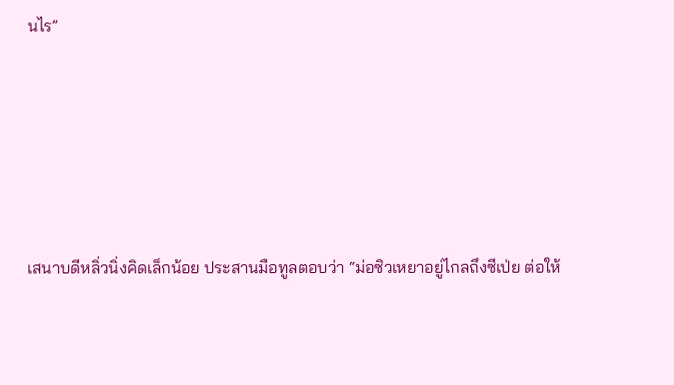นไร”





เสนาบดีหลิ่วนิ่งคิดเล็กน้อย ประสานมือทูลตอบว่า “ม่อซิวเหยาอยู่ไกลถึงซีเป่ย ต่อให้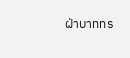ฝ่าบาททร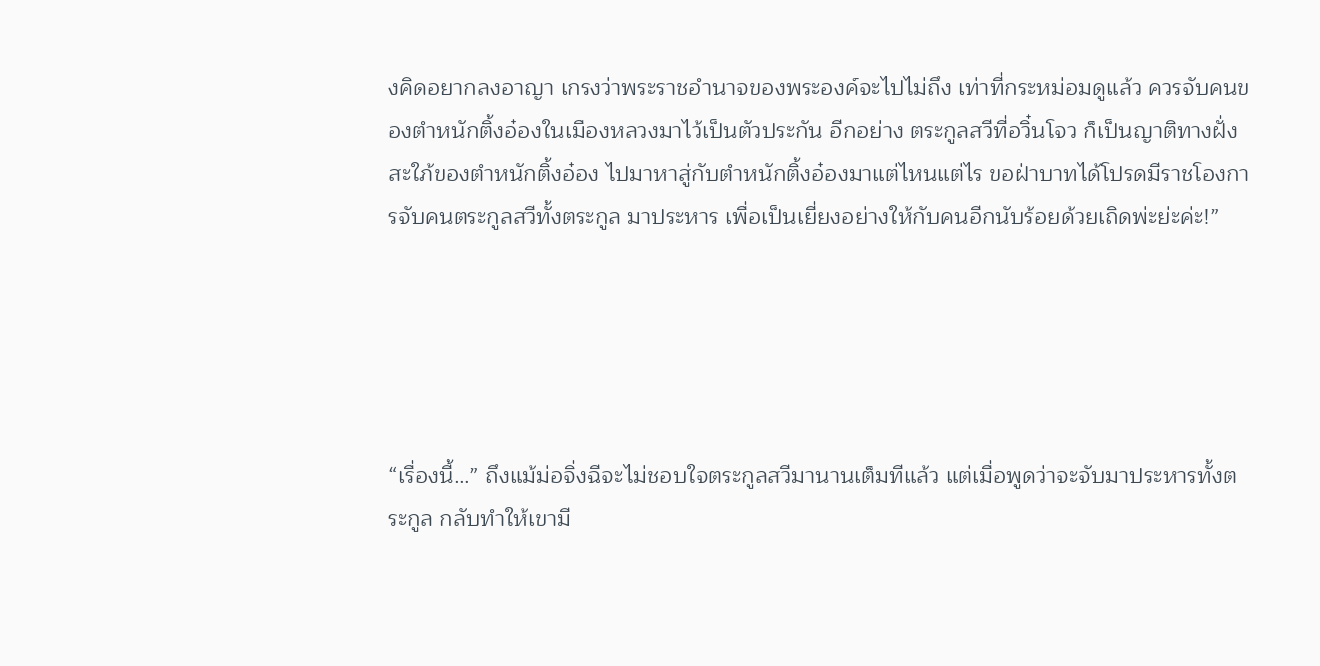งคิดอยากลงอาญา เกรงว่าพระราชอำนาจของพระองค์จะไปไม่ถึง เท่าที่กระหม่อมดูแล้ว ควรจับคนของตำหนักติ้งอ๋องในเมืองหลวงมาไว้เป็นตัวประกัน อีกอย่าง ตระกูลสวีที่อวิ๋นโจว ก็เป็นญาติทางฝั่งสะใภ้ของตำหนักติ้งอ๋อง ไปมาหาสู่กับตำหนักติ้งอ๋องมาแต่ไหนแต่ไร ขอฝ่าบาทได้โปรดมีราชโองการจับคนตระกูลสวีทั้งตระกูล มาประหาร เพื่อเป็นเยี่ยงอย่างให้กับคนอีกนับร้อยด้วยเถิดพ่ะย่ะค่ะ!”





“เรื่องนี้…” ถึงแม้ม่อจิ่งฉีจะไม่ชอบใจตระกูลสวีมานานเต็มทีแล้ว แต่เมื่อพูดว่าจะจับมาประหารทั้งตระกูล กลับทำให้เขามี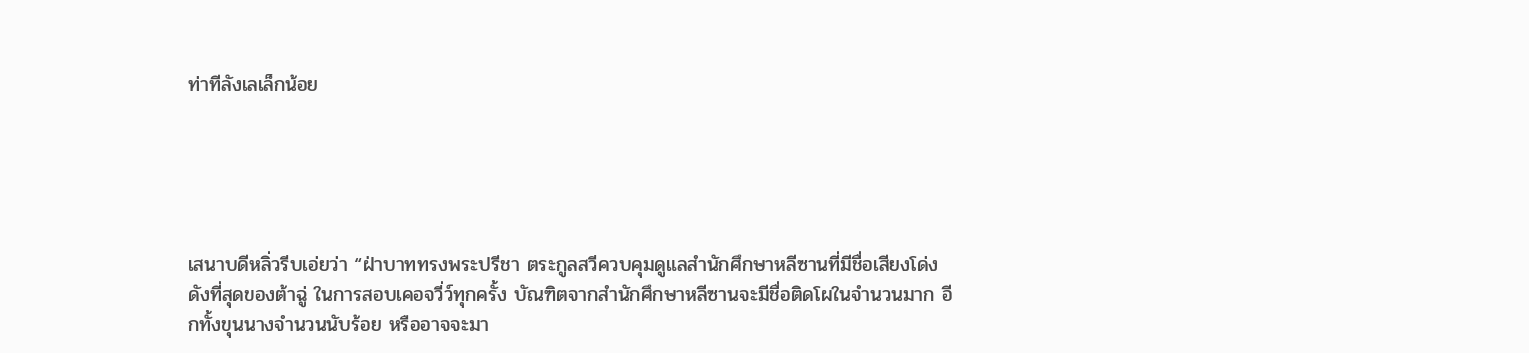ท่าทีลังเลเล็กน้อย





เสนาบดีหลิ่วรีบเอ่ยว่า “ฝ่าบาททรงพระปรีชา ตระกูลสวีควบคุมดูแลสำนักศึกษาหลีซานที่มีชื่อเสียงโด่งดังที่สุดของต้าฉู่ ในการสอบเคอจวี่ว์ทุกครั้ง บัณฑิตจากสำนักศึกษาหลีซานจะมีชื่อติดโผในจำนวนมาก อีกทั้งขุนนางจำนวนนับร้อย หรืออาจจะมา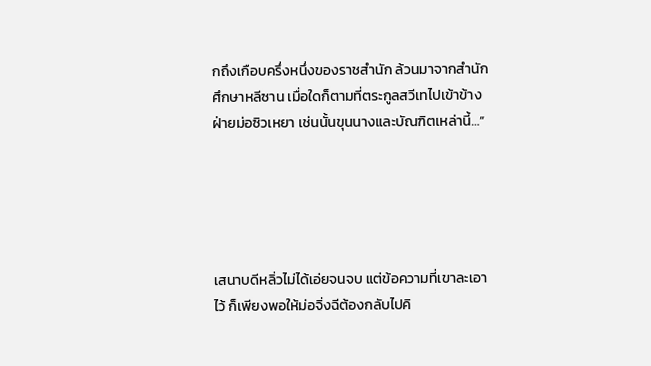กถึงเกือบครึ่งหนึ่งของราชสำนัก ล้วนมาจากสำนักศึกษาหลีซาน เมื่อใดก็ตามที่ตระกูลสวีเทไปเข้าข้างฝ่ายม่อซิวเหยา เช่นนั้นขุนนางและบัณฑิตเหล่านี้…”





เสนาบดีหลิ่วไม่ได้เอ่ยจนจบ แต่ข้อความที่เขาละเอาไว้ ก็เพียงพอให้ม่อจิ่งฉีต้องกลับไปคิ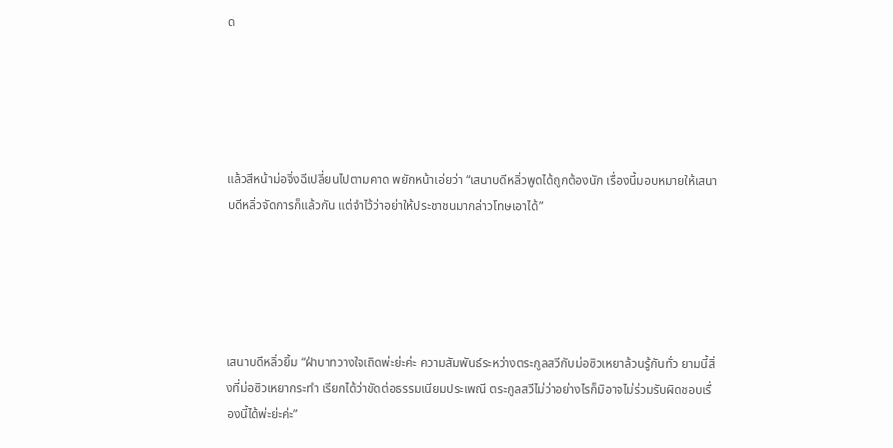ด





แล้วสีหน้าม่อจิ่งฉีเปลี่ยนไปตามคาด พยักหน้าเอ่ยว่า “เสนาบดีหลิ่วพูดได้ถูกต้องนัก เรื่องนี้มอบหมายให้เสนาบดีหลิ่วจัดการก็แล้วกัน แต่จำไว้ว่าอย่าให้ประชาชนมากล่าวโทษเอาได้”





เสนาบดีหลิ่วยิ้ม “ฝ่าบาทวางใจเถิดพ่ะย่ะค่ะ ความสัมพันธ์ระหว่างตระกูลสวีกับม่อซิวเหยาล้วนรู้กันทั่ว ยามนี้สิ่งที่ม่อซิวเหยากระทำ เรียกได้ว่าขัดต่อธรรมเนียมประเพณี ตระกูลสวีไม่ว่าอย่างไรก็มิอาจไม่ร่วมรับผิดชอบเรื่องนี้ได้พ่ะย่ะค่ะ”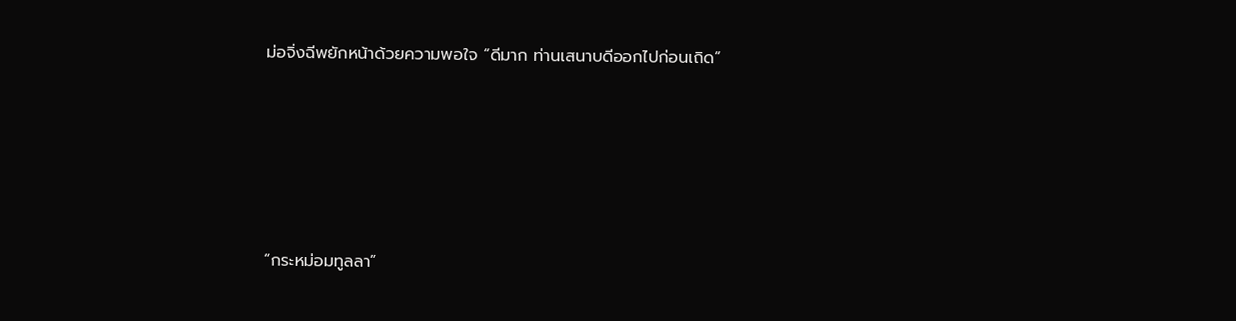ม่อจิ่งฉีพยักหน้าด้วยความพอใจ “ดีมาก ท่านเสนาบดีออกไปก่อนเถิด”





“กระหม่อมทูลลา”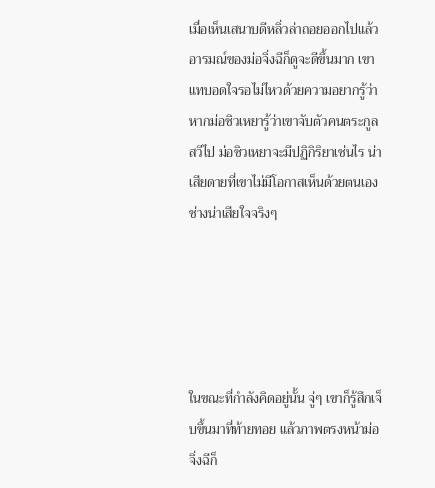เมื่อเห็นเสนาบดีหลิ่วล่าถอยออกไปแล้ว อารมณ์ของม่อจิ่งฉีก็ดูจะดีขึ้นมาก เขาแทบอดใจรอไม่ไหวด้วยความอยากรู้ว่า หากม่อซิวเหยารู้ว่าเขาจับตัวคนตระกูลสวีไป ม่อซิวเหยาจะมีปฏิกิริยาเช่นไร น่าเสียดายที่เขาไม่มีโอกาสเห็นด้วยตนเอง ช่างน่าเสียใจจริงๆ





ในขณะที่กำลังคิดอยู่นั้น จู่ๆ เขาก็รู้สึกเจ็บขึ้นมาที่ท้ายทอย แล้วภาพตรงหน้าม่อจิ่งฉีก็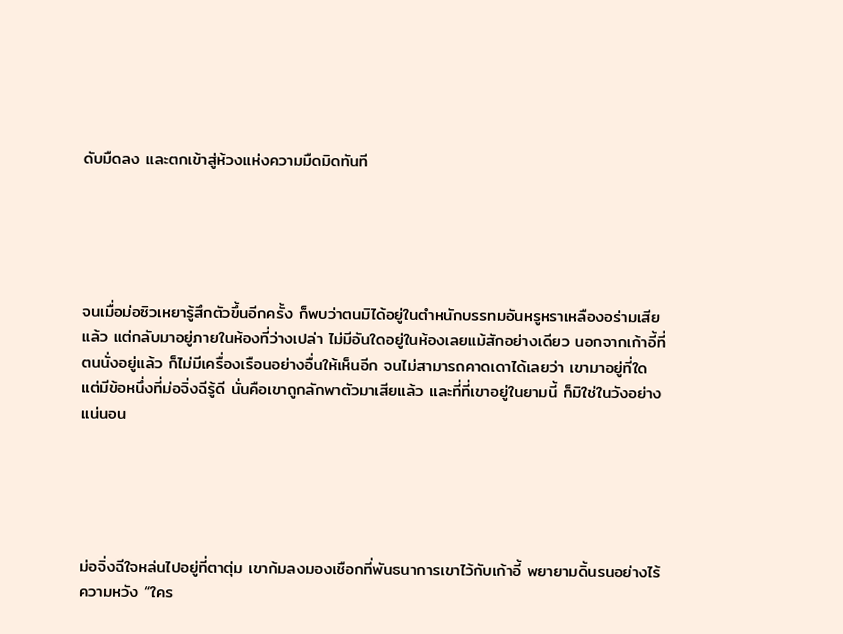ดับมืดลง และตกเข้าสู่ห้วงแห่งความมืดมิดทันที





จนเมื่อม่อซิวเหยารู้สึกตัวขึ้นอีกครั้ง ก็พบว่าตนมิได้อยู่ในตำหนักบรรทมอันหรูหราเหลืองอร่ามเสียแล้ว แต่กลับมาอยู่ภายในห้องที่ว่างเปล่า ไม่มีอันใดอยู่ในห้องเลยแม้สักอย่างเดียว นอกจากเก้าอี้ที่ตนนั่งอยู่แล้ว ก็ไม่มีเครื่องเรือนอย่างอื่นให้เห็นอีก จนไม่สามารถคาดเดาได้เลยว่า เขามาอยู่ที่ใด แต่มีข้อหนึ่งที่ม่อจิ่งฉีรู้ดี นั่นคือเขาถูกลักพาตัวมาเสียแล้ว และที่ที่เขาอยู่ในยามนี้ ก็มิใช่ในวังอย่างแน่นอน





ม่อจิ่งฉีใจหล่นไปอยู่ที่ตาตุ่ม เขาก้มลงมองเชือกที่พันธนาการเขาไว้กับเก้าอี้ พยายามดิ้นรนอย่างไร้ความหวัง “ใคร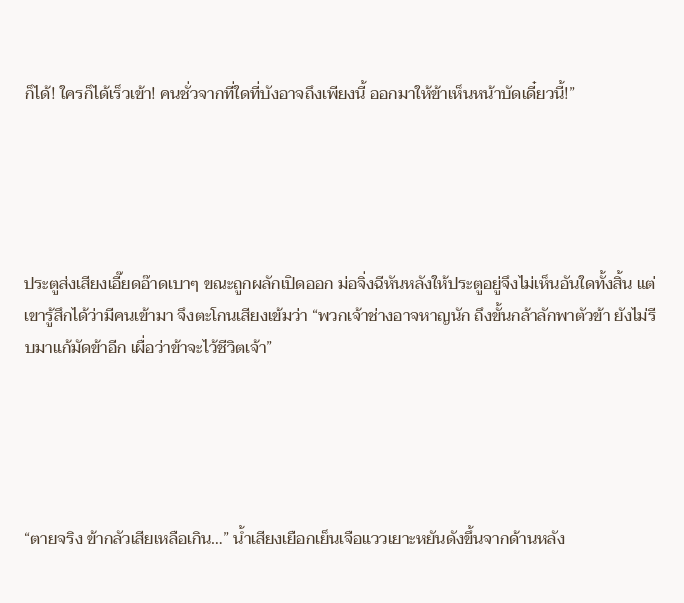ก็ได้! ใครก็ได้เร็วเข้า! คนชั่วจากที่ใดที่บังอาจถึงเพียงนี้ ออกมาให้ข้าเห็นหน้าบัดเดี๋ยวนี้!”





ประตูส่งเสียงเอี๊ยดอ๊าดเบาๆ ขณะถูกผลักเปิดออก ม่อจิ่งฉีหันหลังให้ประตูอยู่จึงไม่เห็นอันใดทั้งสิ้น แต่เขารู้สึกได้ว่ามีคนเข้ามา จึงตะโกนเสียงเข้มว่า “พวกเจ้าช่างอาจหาญนัก ถึงขั้นกล้าลักพาตัวข้า ยังไม่รีบมาแก้มัดข้าอีก เผื่อว่าข้าจะไว้ชีวิตเจ้า”





“ตายจริง ข้ากลัวเสียเหลือเกิน…” น้ำเสียงเยือกเย็นเจือแววเยาะหยันดังขึ้นจากด้านหลัง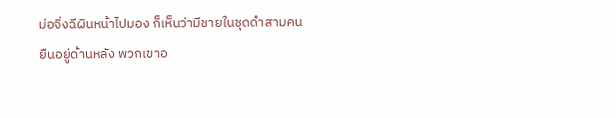ม่อจิ่งฉีผินหน้าไปมอง ก็เห็นว่ามีชายในชุดดำสามคนยืนอยู่ด้านหลัง พวกเขาอ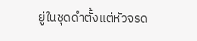ยู่ในชุดดำตั้งแต่หัวจรด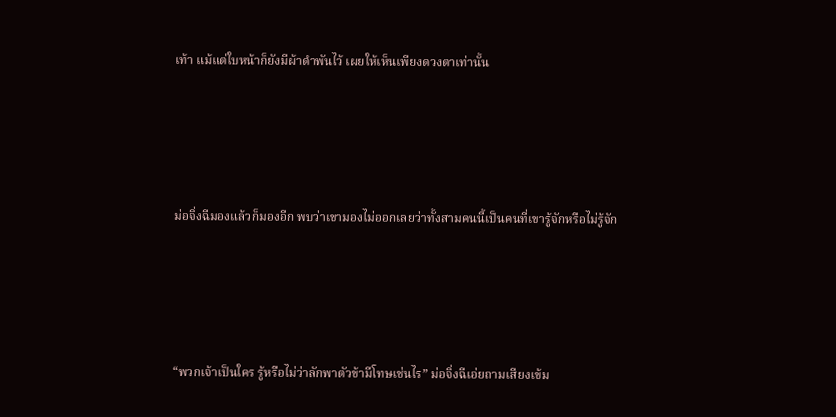เท้า แม้แต่ใบหน้าก็ยังมีผ้าดำพันไว้ เผยให้เห็นเพียงดวงตาเท่านั้น





ม่อจิ่งฉีมองแล้วก็มองอีก พบว่าเขามองไม่ออกเลยว่าทั้งสามคนนี้เป็นคนที่เขารู้จักหรือไม่รู้จัก





“พวกเจ้าเป็นใคร รู้หรือไม่ว่าลักพาตัวข้ามีโทษเช่นไร” ม่อจิ่งฉีเอ่ยถามเสียงเข้ม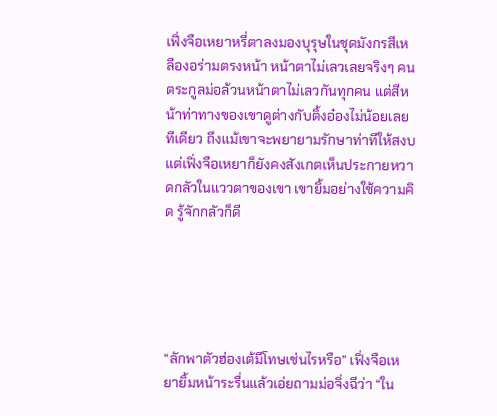เฟิ่งจือเหยาหรี่ตาลงมองบุรุษในชุดมังกรสีเหลืองอร่ามตรงหน้า หน้าตาไม่เลวเลยจริงๆ คนตระกูลม่อล้วนหน้าตาไม่เลวกันทุกคน แต่สีหน้าท่าทางของเขาดูต่างกับติ้งอ๋องไม่น้อยเลยทีเดียว ถึงแม้เขาจะพยายามรักษาท่าทีให้สงบ แต่เฟิ่งจือเหยาก็ยังคงสังเกตเห็นประกายหวาดกลัวในแววตาของเขา เขายิ้มอย่างใช้ความคิด รู้จักกลัวก็ดี





“ลักพาตัวฮ่องเต้มีโทษเช่นไรหรือ” เฟิ่งจือเหยายิ้มหน้าระรื่นแล้วเอ่ยถามม่อจิ่งฉีว่า “ใน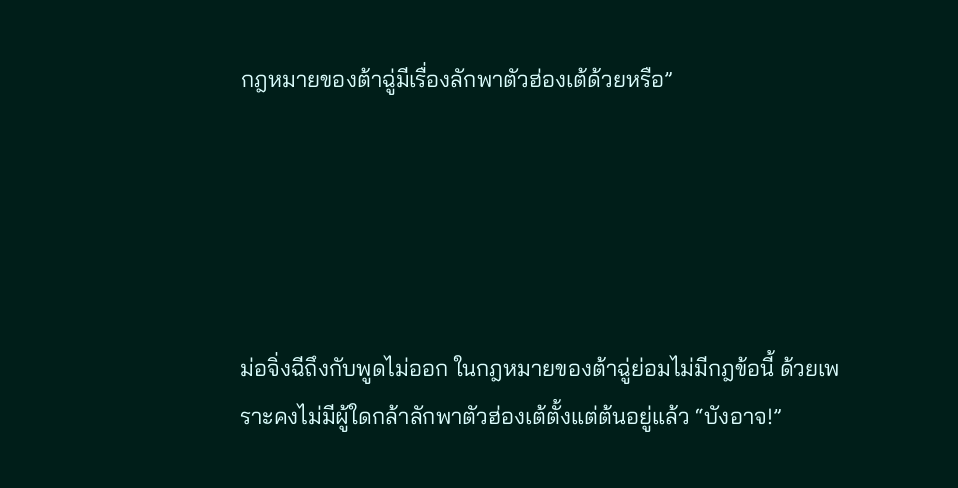กฎหมายของต้าฉู่มีเรื่องลักพาตัวฮ่องเต้ด้วยหรือ”





ม่อจิ่งฉีถึงกับพูดไม่ออก ในกฎหมายของต้าฉู่ย่อมไม่มีกฎข้อนี้ ด้วยเพราะคงไม่มีผู้ใดกล้าลักพาตัวฮ่องเต้ตั้งแต่ต้นอยู่แล้ว “บังอาจ!”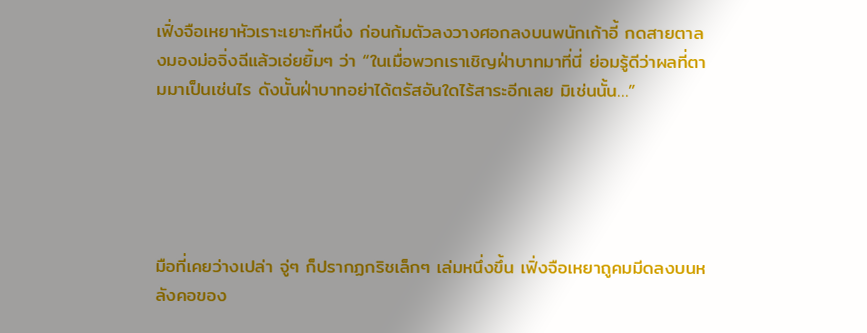เฟิ่งจือเหยาหัวเราะเยาะทีหนึ่ง ก่อนก้มตัวลงวางศอกลงบนพนักเก้าอี้ กดสายตาลงมองม่อจิ่งฉีแล้วเอ่ยยิ้มๆ ว่า “ในเมื่อพวกเราเชิญฝ่าบาทมาที่นี่ ย่อมรู้ดีว่าผลที่ตามมาเป็นเช่นไร ดังนั้นฝ่าบาทอย่าได้ตรัสอันใดไร้สาระอีกเลย มิเช่นนั้น…”





มือที่เคยว่างเปล่า จู่ๆ ก็ปรากฏกริชเล็กๆ เล่มหนึ่งขึ้น เฟิ่งจือเหยาถูคมมีดลงบนหลังคอของ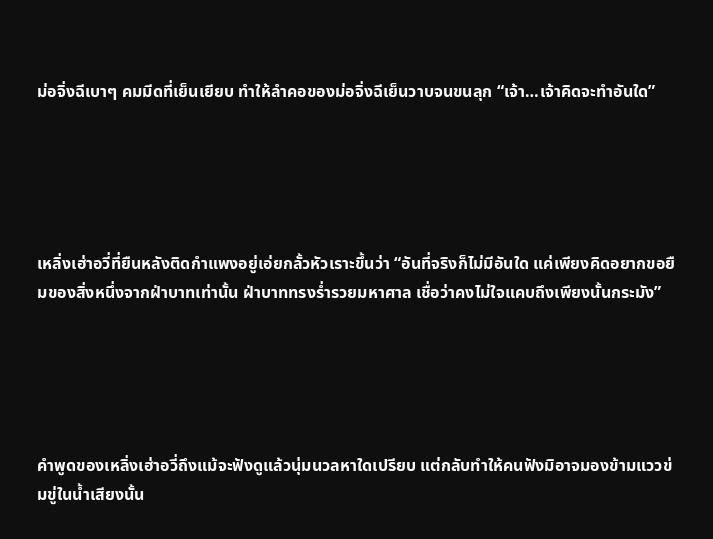ม่อจิ่งฉีเบาๆ คมมีดที่เย็นเยียบ ทำให้ลำคอของม่อจิ่งฉีเย็นวาบจนขนลุก “เจ้า…เจ้าคิดจะทำอันใด”





เหลิ่งเฮ่าอวี่ที่ยืนหลังติดกำแพงอยู่เอ่ยกลั้วหัวเราะขึ้นว่า “อันที่จริงก็ไม่มีอันใด แค่เพียงคิดอยากขอยืมของสิ่งหนึ่งจากฝ่าบาทเท่านั้น ฝ่าบาททรงร่ำรวยมหาศาล เชื่อว่าคงไม่ใจแคบถึงเพียงนั้นกระมัง”





คำพูดของเหลิ่งเฮ่าอวี่ถึงแม้จะฟังดูแล้วนุ่มนวลหาใดเปรียบ แต่กลับทำให้คนฟังมิอาจมองข้ามแววข่มขู่ในน้ำเสียงนั้น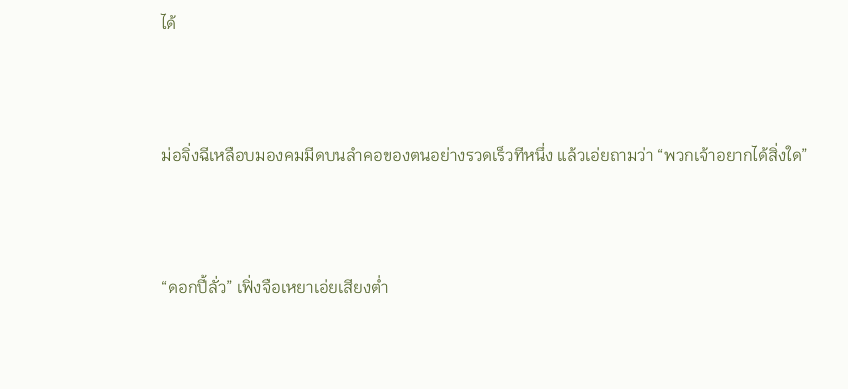ได้





ม่อจิ่งฉีเหลือบมองคมมีดบนลำคอของตนอย่างรวดเร็วทีหนึ่ง แล้วเอ่ยถามว่า “พวกเจ้าอยากได้สิ่งใด”





“ดอกปี้ลั่ว” เฟิ่งจือเหยาเอ่ยเสียงต่ำ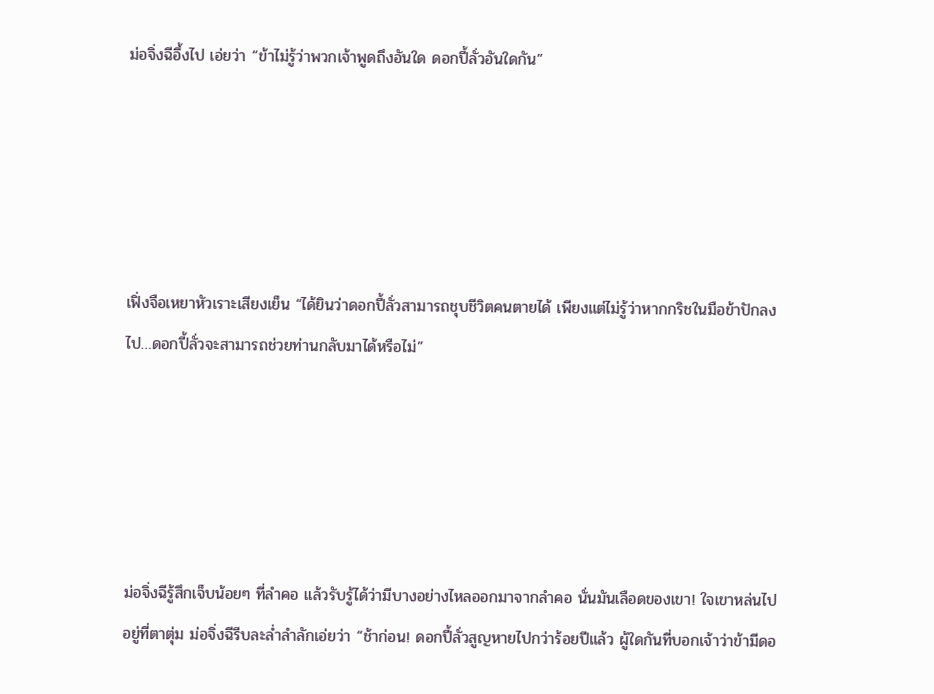ม่อจิ่งฉีอึ้งไป เอ่ยว่า “ข้าไม่รู้ว่าพวกเจ้าพูดถึงอันใด ดอกปี้ลั่วอันใดกัน”





เฟิ่งจือเหยาหัวเราะเสียงเย็น “ได้ยินว่าดอกปี้ลั่วสามารถชุบชีวิตคนตายได้ เพียงแต่ไม่รู้ว่าหากกริชในมือข้าปักลงไป…ดอกปี้ลั่วจะสามารถช่วยท่านกลับมาได้หรือไม่”





ม่อจิ่งฉีรู้สึกเจ็บน้อยๆ ที่ลำคอ แล้วรับรู้ได้ว่ามีบางอย่างไหลออกมาจากลำคอ นั่นมันเลือดของเขา! ใจเขาหล่นไปอยู่ที่ตาตุ่ม ม่อจิ่งฉีรีบละล่ำลำลักเอ่ยว่า “ช้าก่อน! ดอกปี้ลั่วสูญหายไปกว่าร้อยปีแล้ว ผู้ใดกันที่บอกเจ้าว่าข้ามีดอ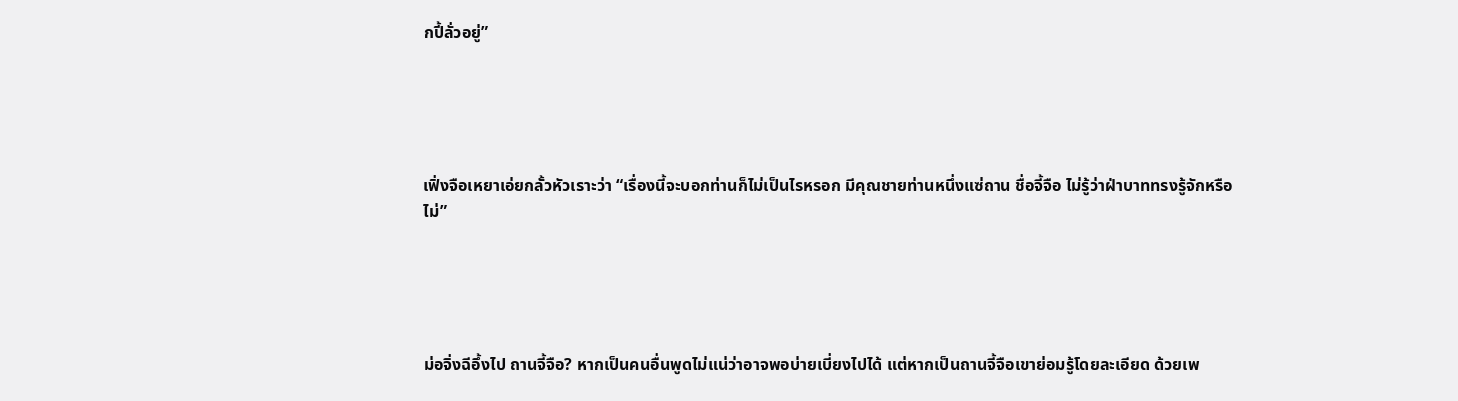กปี้ลั่วอยู่”





เฟิ่งจือเหยาเอ่ยกลั้วหัวเราะว่า “เรื่องนี้จะบอกท่านก็ไม่เป็นไรหรอก มีคุณชายท่านหนึ่งแซ่ถาน ชื่อจี้จือ ไม่รู้ว่าฝ่าบาททรงรู้จักหรือไม่”





ม่อจิ่งฉีอึ้งไป ถานจี้จือ? หากเป็นคนอื่นพูดไม่แน่ว่าอาจพอบ่ายเบี่ยงไปได้ แต่หากเป็นถานจี้จือเขาย่อมรู้โดยละเอียด ด้วยเพ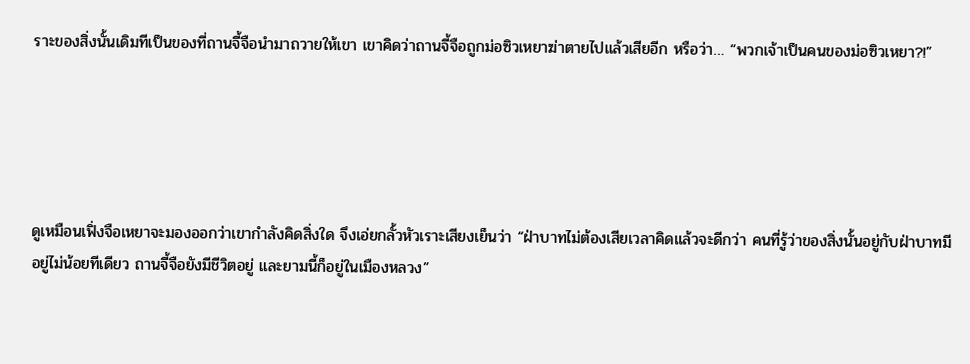ราะของสิ่งนั้นเดิมทีเป็นของที่ถานจี้จือนำมาถวายให้เขา เขาคิดว่าถานจี้จือถูกม่อซิวเหยาฆ่าตายไปแล้วเสียอีก หรือว่า… “พวกเจ้าเป็นคนของม่อซิวเหยา?!”





ดูเหมือนเฟิ่งจือเหยาจะมองออกว่าเขากำลังคิดสิ่งใด จึงเอ่ยกลั้วหัวเราะเสียงเย็นว่า “ฝ่าบาทไม่ต้องเสียเวลาคิดแล้วจะดีกว่า คนที่รู้ว่าของสิ่งนั้นอยู่กับฝ่าบาทมีอยู่ไม่น้อยทีเดียว ถานจี้จือยังมีชีวิตอยู่ และยามนี้ก็อยู่ในเมืองหลวง”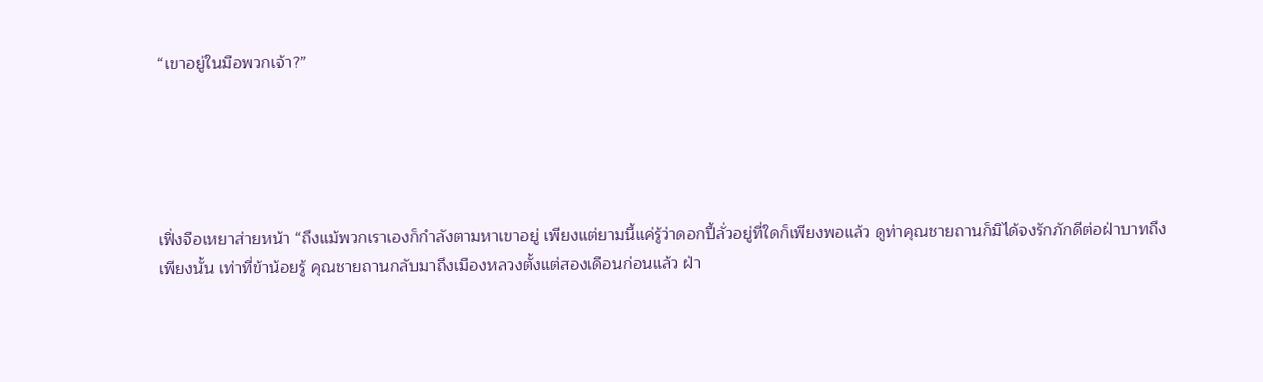“เขาอยู่ในมือพวกเจ้า?”





เฟิ่งจือเหยาส่ายหน้า “ถึงแม้พวกเราเองก็กำลังตามหาเขาอยู่ เพียงแต่ยามนี้แค่รู้ว่าดอกปี้ลั่วอยู่ที่ใดก็เพียงพอแล้ว ดูท่าคุณชายถานก็มิได้จงรักภักดีต่อฝ่าบาทถึงเพียงนั้น เท่าที่ข้าน้อยรู้ คุณชายถานกลับมาถึงเมืองหลวงตั้งแต่สองเดือนก่อนแล้ว ฝ่า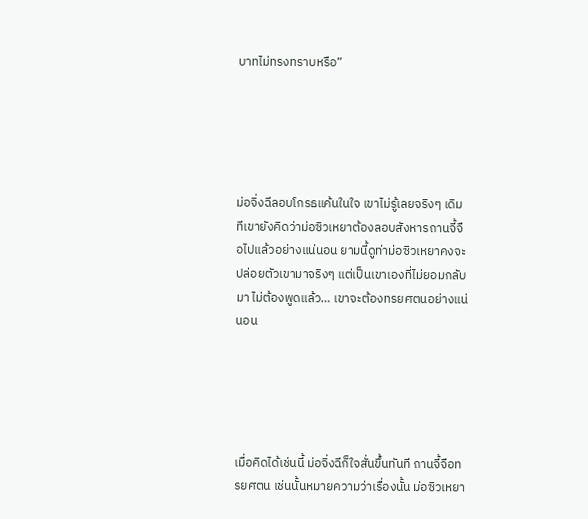บาทไม่ทรงทราบหรือ”





ม่อจิ่งฉีลอบโกรธแค้นในใจ เขาไม่รู้เลยจริงๆ เดิมทีเขายังคิดว่าม่อซิวเหยาต้องลอบสังหารถานจี้จือไปแล้วอย่างแน่นอน ยามนี้ดูท่าม่อซิวเหยาคงจะปล่อยตัวเขามาจริงๆ แต่เป็นเขาเองที่ไม่ยอมกลับมา ไม่ต้องพูดแล้ว… เขาจะต้องทรยศตนอย่างแน่นอน





เมื่อคิดได้เช่นนี้ ม่อจิ่งฉีก็ใจสั่นขึ้นทันที ถานจี้จือทรยศตน เช่นนั้นหมายความว่าเรื่องนั้น ม่อซิวเหยา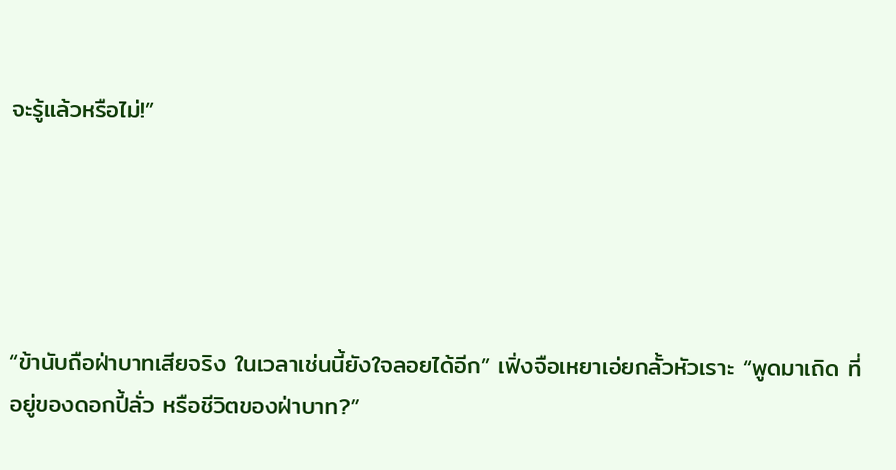จะรู้แล้วหรือไม่!”





“ข้านับถือฝ่าบาทเสียจริง ในเวลาเช่นนี้ยังใจลอยได้อีก” เฟิ่งจือเหยาเอ่ยกลั้วหัวเราะ “พูดมาเถิด ที่อยู่ของดอกปี้ลั่ว หรือชีวิตของฝ่าบาท?”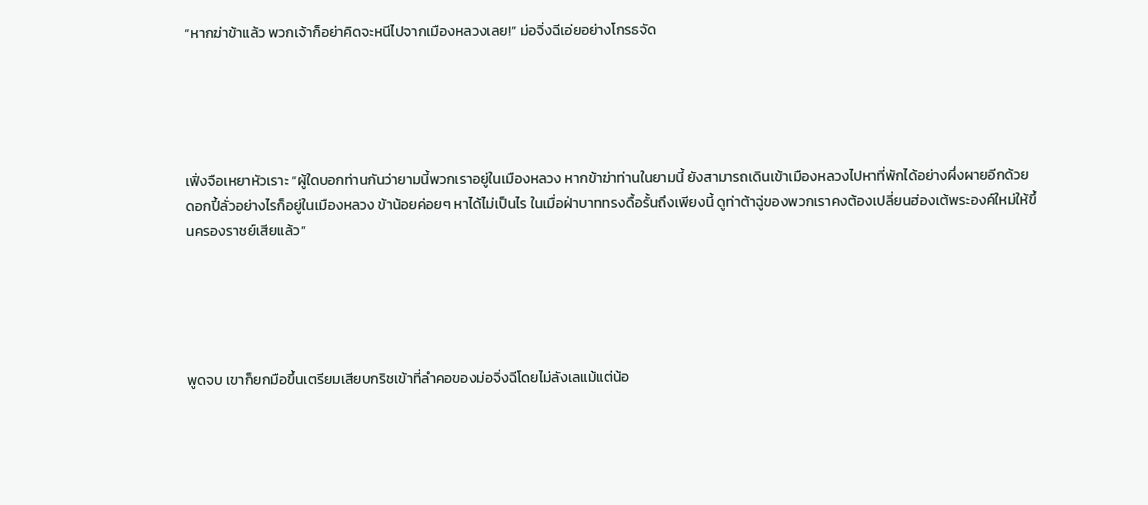“หากฆ่าข้าแล้ว พวกเจ้าก็อย่าคิดจะหนีไปจากเมืองหลวงเลย!” ม่อจิ่งฉีเอ่ยอย่างโกรธจัด





เฟิ่งจือเหยาหัวเราะ “ผู้ใดบอกท่านกันว่ายามนี้พวกเราอยู่ในเมืองหลวง หากข้าฆ่าท่านในยามนี้ ยังสามารถเดินเข้าเมืองหลวงไปหาที่พักได้อย่างผึ่งผายอีกด้วย ดอกปี้ลั่วอย่างไรก็อยู่ในเมืองหลวง ข้าน้อยค่อยๆ หาได้ไม่เป็นไร ในเมื่อฝ่าบาททรงดื้อรั้นถึงเพียงนี้ ดูท่าต้าฉู่ของพวกเราคงต้องเปลี่ยนฮ่องเต้พระองค์ใหม่ให้ขึ้นครองราชย์เสียแล้ว”





พูดจบ เขาก็ยกมือขึ้นเตรียมเสียบกริชเข้าที่ลำคอของม่อจิ่งฉีโดยไม่ลังเลแม้แต่น้อ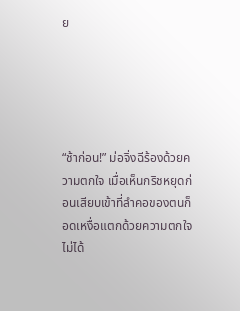ย





“ช้าก่อน!” ม่อจิ่งฉีร้องด้วยความตกใจ เมื่อเห็นกริชหยุดก่อนเสียบเข้าที่ลำคอของตนก็อดเหงื่อแตกด้วยความตกใจไม่ได้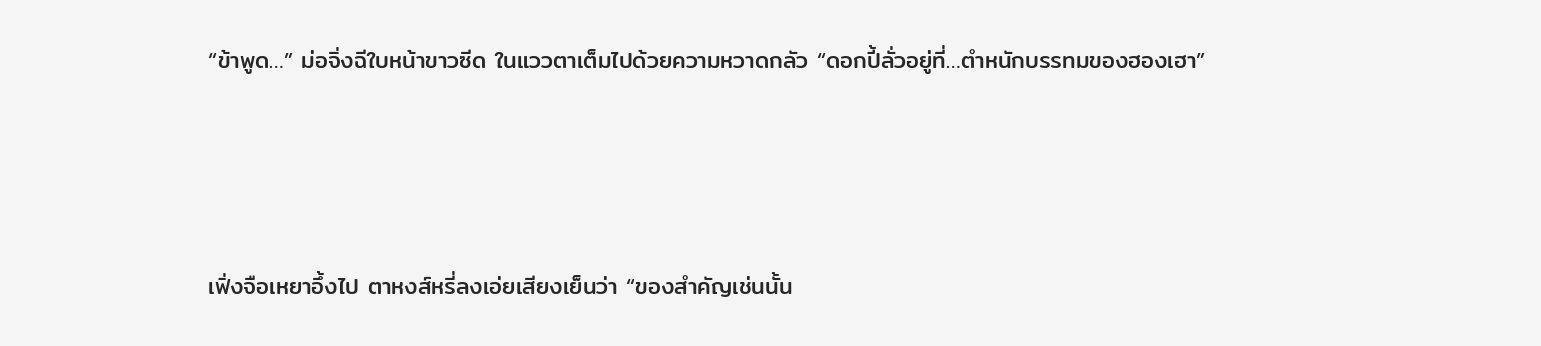“ข้าพูด…” ม่อจิ่งฉีใบหน้าขาวซีด ในแววตาเต็มไปด้วยความหวาดกลัว “ดอกปี้ลั่วอยู่ที่…ตำหนักบรรทมของฮองเฮา”





เฟิ่งจือเหยาอึ้งไป ตาหงส์หรี่ลงเอ่ยเสียงเย็นว่า “ของสำคัญเช่นนั้น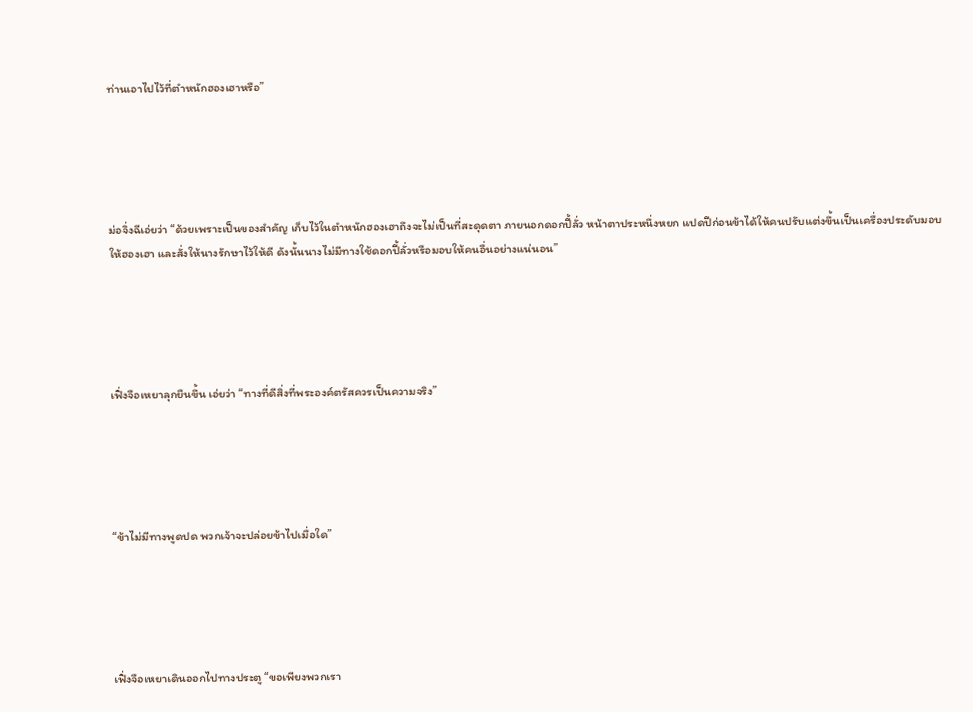ท่านเอาไปไว้ที่ตำหนักฮองเฮาหรือ”





ม่อจิ่งฉีเอ่ยว่า “ด้วยเพราะเป็นของสำคัญ เก็บไว้ในตำหนักฮองเฮาถึงจะไม่เป็นที่สะดุดตา ภายนอกดอกปี้ลั่ว หน้าตาประหนึ่งหยก แปดปีก่อนข้าได้ให้คนปรับแต่งขึ้นเป็นเครื่องประดับมอบให้ฮองเฮา และสั่งให้นางรักษาไว้ให้ดี ดังนั้นนางไม่มีทางใช้ดอกปี้ลั่วหรือมอบให้คนอื่นอย่างแน่นอน”





เฟิ่งจือเหยาลุกยืนขึ้น เอ่ยว่า “ทางที่ดีสิ่งที่พระองค์ตรัสควรเป็นความจริง”





“ข้าไม่มีทางพูดปด พวกเจ้าจะปล่อยข้าไปเมื่อใด”





เฟิ่งจือเหยาเดินออกไปทางประตู “ขอเพียงพวกเรา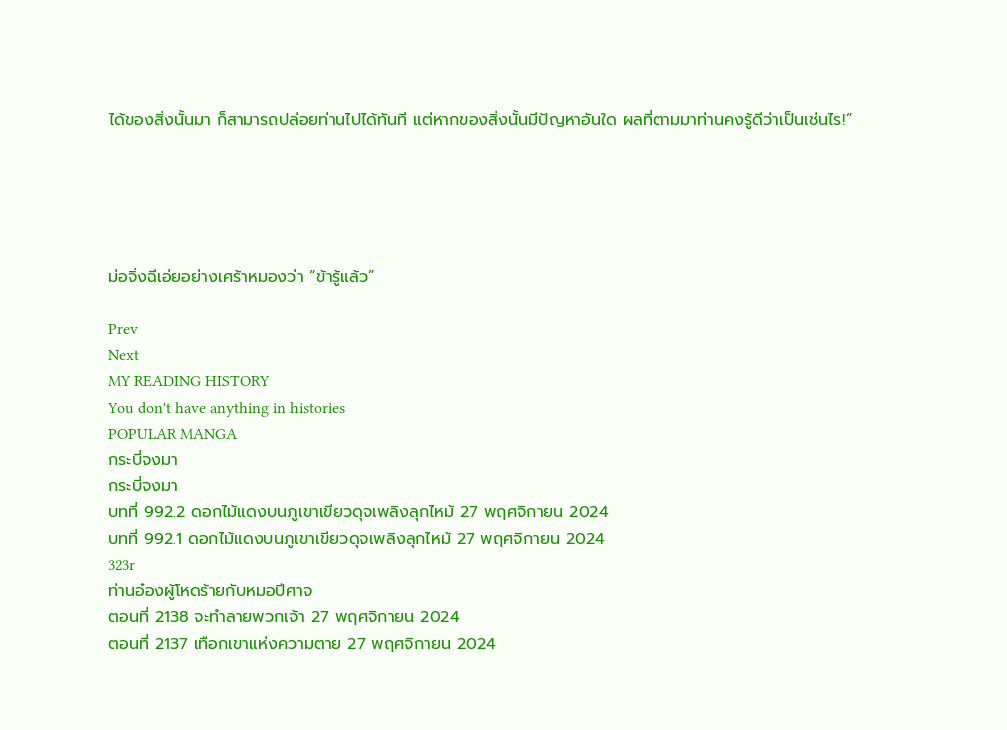ได้ของสิ่งนั้นมา ก็สามารถปล่อยท่านไปได้ทันที แต่หากของสิ่งนั้นมีปัญหาอันใด ผลที่ตามมาท่านคงรู้ดีว่าเป็นเช่นไร!”





ม่อจิ่งฉีเอ่ยอย่างเศร้าหมองว่า “ข้ารู้แล้ว”

Prev
Next
MY READING HISTORY
You don't have anything in histories
POPULAR MANGA
กระบี่จงมา
กระบี่จงมา
บทที่ 992.2 ดอกไม้แดงบนภูเขาเขียวดุจเพลิงลุกไหม้ 27 พฤศจิกายน 2024
บทที่ 992.1 ดอกไม้แดงบนภูเขาเขียวดุจเพลิงลุกไหม้ 27 พฤศจิกายน 2024
323r
ท่านอ๋องผู้โหดร้ายกับหมอปีศาจ
ตอนที่ 2138 จะทำลายพวกเจ้า 27 พฤศจิกายน 2024
ตอนที่ 2137 เทือกเขาแห่งความตาย 27 พฤศจิกายน 2024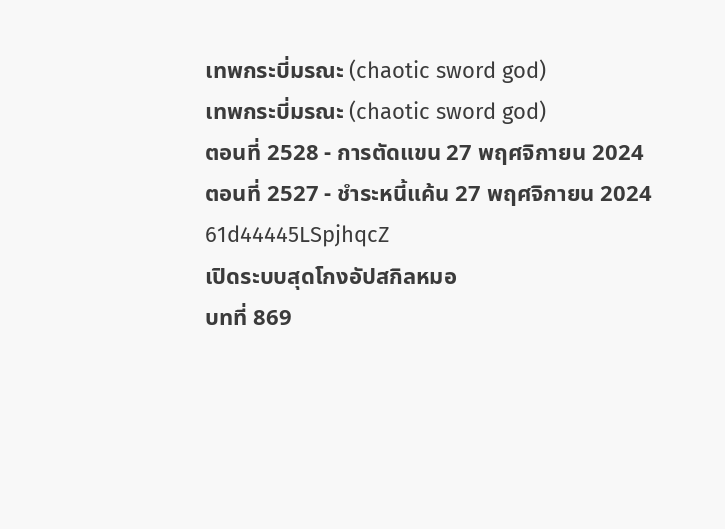เทพกระบี่มรณะ (chaotic sword god)
เทพกระบี่มรณะ (chaotic sword god)
ตอนที่ 2528 - การตัดแขน 27 พฤศจิกายน 2024
ตอนที่ 2527 - ชำระหนี้แค้น 27 พฤศจิกายน 2024
61d44445LSpjhqcZ
เปิดระบบสุดโกงอัปสกิลหมอ
บทที่ 869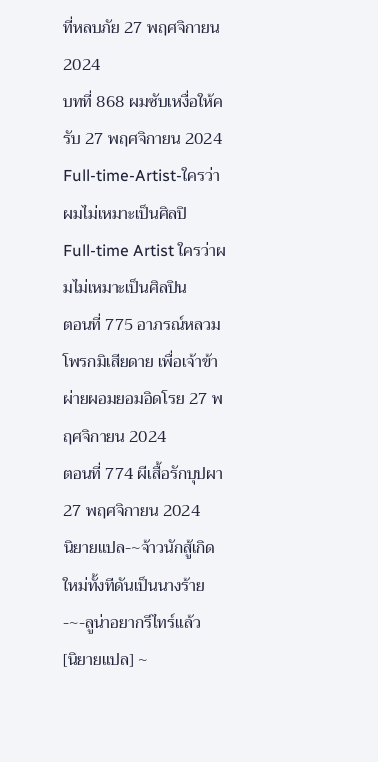ที่หลบภัย 27 พฤศจิกายน 2024
บทที่ 868 ผมซับเหงื่อให้ครับ 27 พฤศจิกายน 2024
Full-time-Artist-ใครว่าผมไม่เหมาะเป็นศิลปิ
Full-time Artist ใครว่าผมไม่เหมาะเป็นศิลปิน
ตอนที่ 775 อาภรณ์หลวมโพรกมิเสียดาย เพื่อเจ้าข้าผ่ายผอมยอมอิดโรย 27 พฤศจิกายน 2024
ตอนที่ 774 ผีเสื้อรักบุปผา 27 พฤศจิกายน 2024
นิยายแปล-~จ้าวนักสู้เกิดใหม่ทั้งทีดันเป็นนางร้าย-~-ลูน่าอยากรีไทร์แล้ว
[นิยายแปล] ~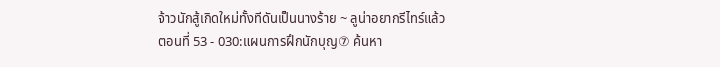จ้าวนักสู้เกิดใหม่ทั้งทีดันเป็นนางร้าย ~ ลูน่าอยากรีไทร์แล้ว
ตอนที่ 53 - 030:แผนการฝึกนักบุญ⑦ ค้นหา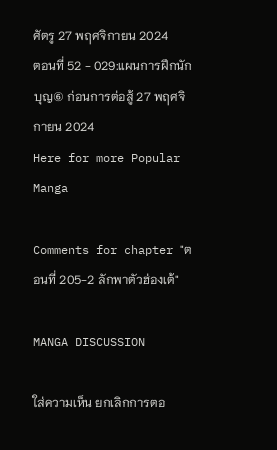ศัตรู 27 พฤศจิกายน 2024
ตอนที่ 52 - 029:แผนการฝึกนักบุญ⑥ ก่อนการต่อสู้ 27 พฤศจิกายน 2024
Here for more Popular Manga

Comments for chapter "ตอนที่ 205-2 ลักพาตัวฮ่องเต้"

MANGA DISCUSSION

ใส่ความเห็น ยกเลิกการตอ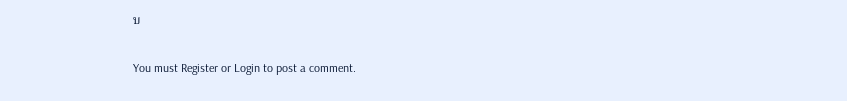บ

You must Register or Login to post a comment.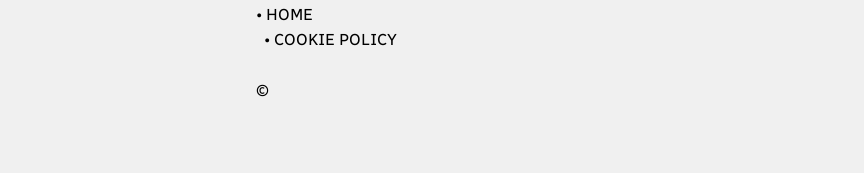• HOME
  • COOKIE POLICY

©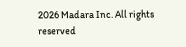2026 Madara Inc. All rights reserved